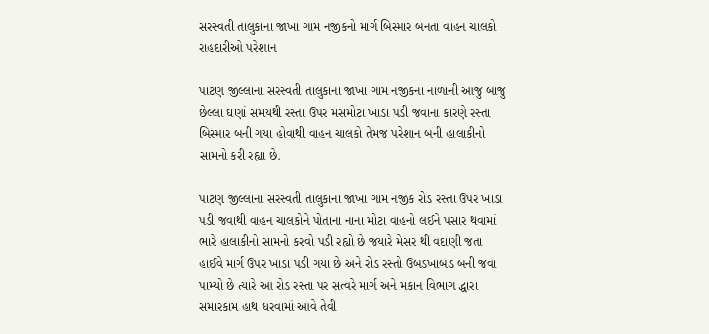સરસ્વતી તાલુકાના જાખા ગામ નજીકનો માર્ગ બિસ્માર બનતા વાહન ચાલકો રાહદારીઓ પરેશાન

પાટણ જીલ્લાના સરસ્વતી તાલુકાના જાખા ગામ નજીકના નાળાની આજુ બાજુ છેલ્લા ઘણાં સમયથી રસ્તા ઉપર મસમોટા ખાડા પડી જવાના કારણે રસ્તા બિસ્માર બની ગયા હોવાથી વાહન ચાલકો તેમજ પરેશાન બની હાલાકીનો સામનો કરી રહ્યા છે.

પાટણ જીલ્લાના સરસ્વતી તાલુકાના જાખા ગામ નજીક રોડ રસ્તા ઉપર ખાડા પડી જવાથી વાહન ચાલકોને પોતાના નાના મોટા વાહનો લઈને પસાર થવામાં ભારે હાલાકીનો સામનો કરવો પડી રહ્યો છે જયારે મેસર થી વદાણી જતા હાઈવે માર્ગ ઉપર ખાડા પડી ગયા છે અને રોડ રસ્તો ઉબડખાબડ બની જવા પામ્યો છે ત્યારે આ રોડ રસ્તા પર સત્વરે માર્ગ અને મકાન વિભાગ દ્ધારા સમારકામ હાથ ધરવામાં આવે તેવી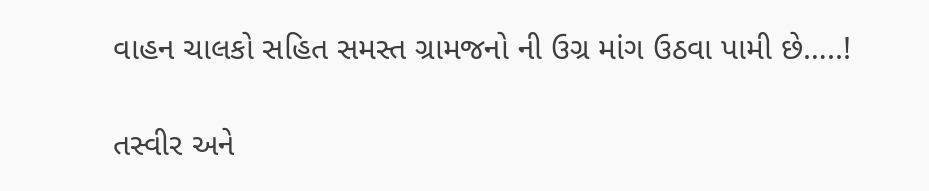વાહન ચાલકો સહિત સમસ્ત ગ્રામજનો ની ઉગ્ર માંગ ઉઠવા પામી છે…..!

તસ્વીર અને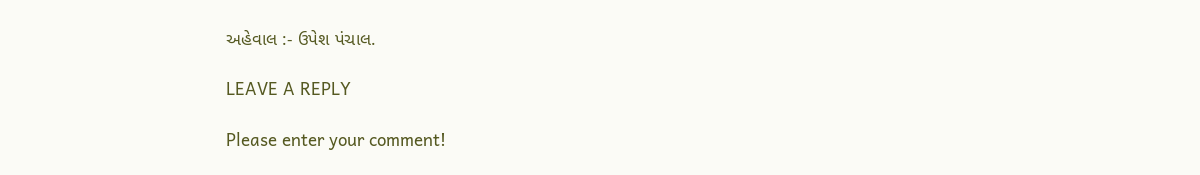અહેવાલ :- ઉપેશ પંચાલ.

LEAVE A REPLY

Please enter your comment!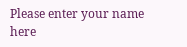Please enter your name here